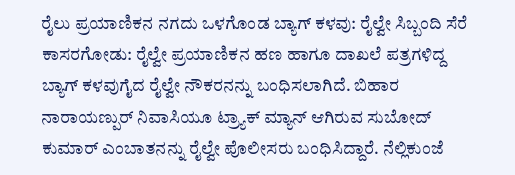ರೈಲು ಪ್ರಯಾಣಿಕನ ನಗದು ಒಳಗೊಂಡ ಬ್ಯಾಗ್ ಕಳವು: ರೈಲ್ವೇ ಸಿಬ್ಬಂದಿ ಸೆರೆ
ಕಾಸರಗೋಡು: ರೈಲ್ವೇ ಪ್ರಯಾಣಿಕನ ಹಣ ಹಾಗೂ ದಾಖಲೆ ಪತ್ರಗಳಿದ್ದ ಬ್ಯಾಗ್ ಕಳವುಗೈದ ರೈಲ್ವೇ ನೌಕರನನ್ನು ಬಂಧಿಸಲಾಗಿದೆ. ಬಿಹಾರ ನಾರಾಯಣ್ಪುರ್ ನಿವಾಸಿಯೂ ಟ್ರ್ಯಾಕ್ ಮ್ಯಾನ್ ಆಗಿರುವ ಸುಬೋದ್ ಕುಮಾರ್ ಎಂಬಾತನನ್ನು ರೈಲ್ವೇ ಪೊಲೀಸರು ಬಂಧಿಸಿದ್ದಾರೆ. ನೆಲ್ಲಿಕುಂಜೆ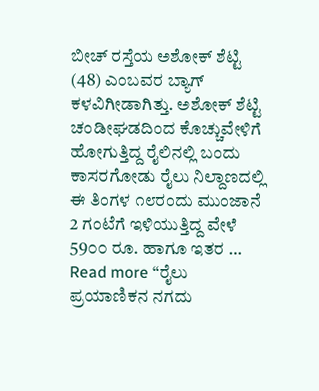ಬೀಚ್ ರಸ್ತೆಯ ಅಶೋಕ್ ಶೆಟ್ಟಿ (48) ಎಂಬವರ ಬ್ಯಾಗ್ ಕಳವಿಗೀಡಾಗಿತ್ತು. ಅಶೋಕ್ ಶೆಟ್ಟಿ ಚಂಡೀಘಡದಿಂದ ಕೊಚ್ಚುವೇಳಿಗೆ ಹೋಗುತ್ತಿದ್ದ ರೈಲಿನಲ್ಲಿ ಬಂದು ಕಾಸರಗೋಡು ರೈಲು ನಿಲ್ದಾಣದಲ್ಲಿ ಈ ತಿಂಗಳ ೧೮ರಂದು ಮುಂಜಾನೆ 2 ಗಂಟೆಗೆ ಇಳಿಯುತ್ತಿದ್ದ ವೇಳೆ 59೦೦ ರೂ. ಹಾಗೂ ಇತರ …
Read more “ರೈಲು ಪ್ರಯಾಣಿಕನ ನಗದು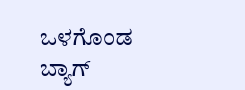ಒಳಗೊಂಡ ಬ್ಯಾಗ್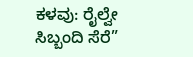ಕಳವು: ರೈಲ್ವೇ ಸಿಬ್ಬಂದಿ ಸೆರೆ”